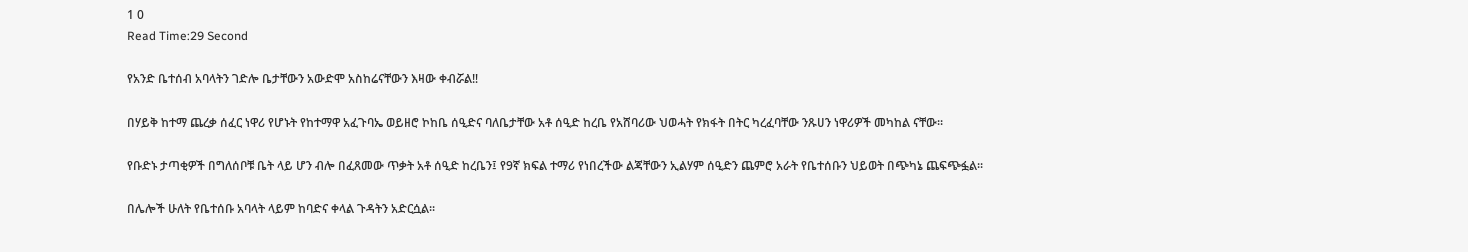1 0
Read Time:29 Second

የአንድ ቤተሰብ አባላትን ገድሎ ቤታቸውን አውድሞ አስከሬናቸውን እዛው ቀብሯል‼

በሃይቅ ከተማ ጨረቃ ሰፈር ነዋሪ የሆኑት የከተማዋ አፈጉባኤ ወይዘሮ ኮከቤ ሰዒድና ባለቤታቸው አቶ ሰዒድ ከረቤ የአሸባሪው ህወሓት የክፋት በትር ካረፈባቸው ንጹሀን ነዋሪዎች መካከል ናቸው፡፡

የቡድኑ ታጣቂዎች በግለሰቦቹ ቤት ላይ ሆን ብሎ በፈጸመው ጥቃት አቶ ሰዒድ ከረቤን፤ የ9ኛ ክፍል ተማሪ የነበረችው ልጃቸውን ኢልሃም ሰዒድን ጨምሮ አራት የቤተሰቡን ህይወት በጭካኔ ጨፍጭፏል፡፡

በሌሎች ሁለት የቤተሰቡ አባላት ላይም ከባድና ቀላል ጉዳትን አድርሷል፡፡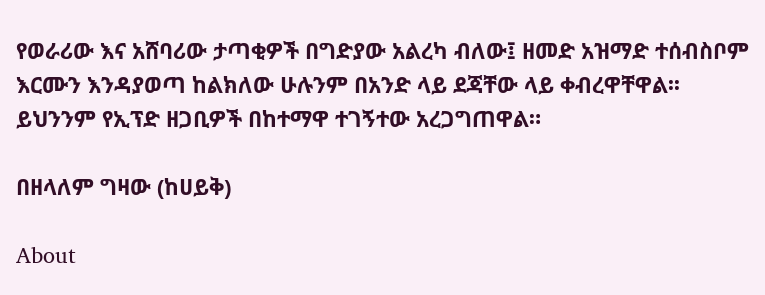የወራሪው እና አሸባሪው ታጣቂዎች በግድያው አልረካ ብለው፤ ዘመድ አዝማድ ተሰብስቦም እርሙን እንዳያወጣ ከልክለው ሁሉንም በአንድ ላይ ደጃቸው ላይ ቀብረዋቸዋል፡፡ ይህንንም የኢፕድ ዘጋቢዎች በከተማዋ ተገኝተው አረጋግጠዋል።

በዘላለም ግዛው (ከሀይቅ)

About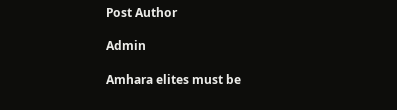Post Author

Admin

Amhara elites must be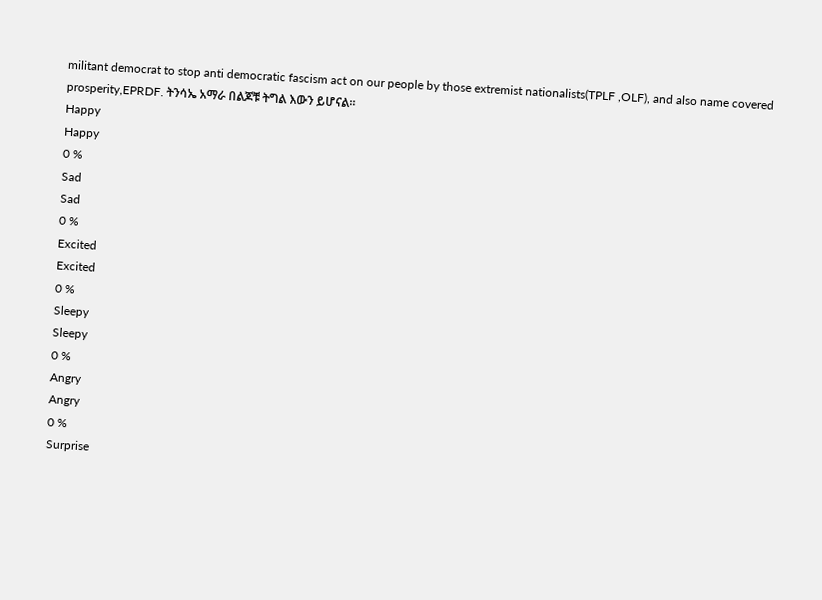militant democrat to stop anti democratic fascism act on our people by those extremist nationalists(TPLF ,OLF), and also name covered prosperity,EPRDF. ትንሳኤ አማራ በልጆቹ ትግል እውን ይሆናል።
Happy
Happy
0 %
Sad
Sad
0 %
Excited
Excited
0 %
Sleepy
Sleepy
0 %
Angry
Angry
0 %
Surprise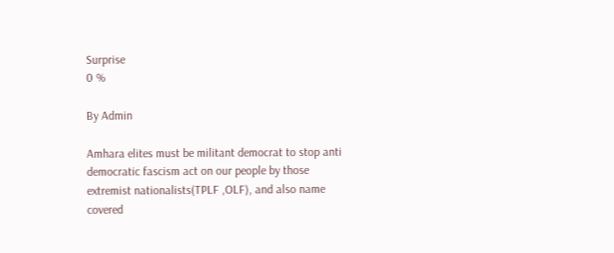Surprise
0 %

By Admin

Amhara elites must be militant democrat to stop anti democratic fascism act on our people by those extremist nationalists(TPLF ,OLF), and also name covered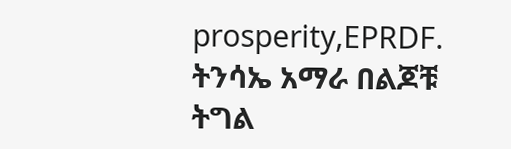prosperity,EPRDF. ትንሳኤ አማራ በልጆቹ ትግል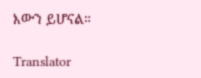እውን ይሆናል።

Translator